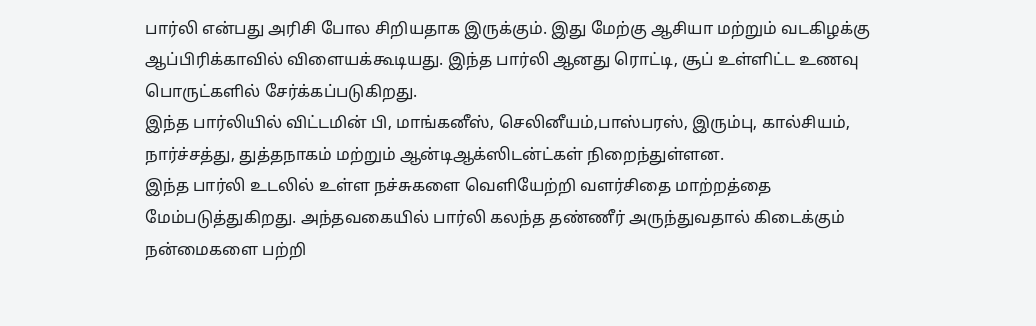பார்லி என்பது அரிசி போல சிறியதாக இருக்கும். இது மேற்கு ஆசியா மற்றும் வடகிழக்கு ஆப்பிரிக்காவில் விளையக்கூடியது. இந்த பார்லி ஆனது ரொட்டி, சூப் உள்ளிட்ட உணவு பொருட்களில் சேர்க்கப்படுகிறது.
இந்த பார்லியில் விட்டமின் பி, மாங்கனீஸ், செலினீயம்,பாஸ்பரஸ், இரும்பு, கால்சியம், நார்ச்சத்து, துத்தநாகம் மற்றும் ஆன்டிஆக்ஸிடன்ட்கள் நிறைந்துள்ளன.
இந்த பார்லி உடலில் உள்ள நச்சுகளை வெளியேற்றி வளர்சிதை மாற்றத்தை மேம்படுத்துகிறது. அந்தவகையில் பார்லி கலந்த தண்ணீர் அருந்துவதால் கிடைக்கும் நன்மைகளை பற்றி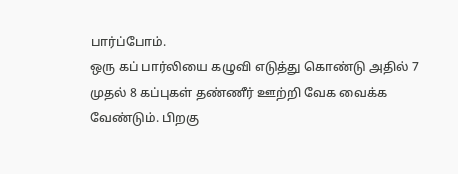பார்ப்போம்.
ஒரு கப் பார்லியை கழுவி எடுத்து கொண்டு அதில் 7 முதல் 8 கப்புகள் தண்ணீர் ஊற்றி வேக வைக்க வேண்டும். பிறகு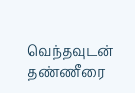வெந்தவுடன் தண்ணீரை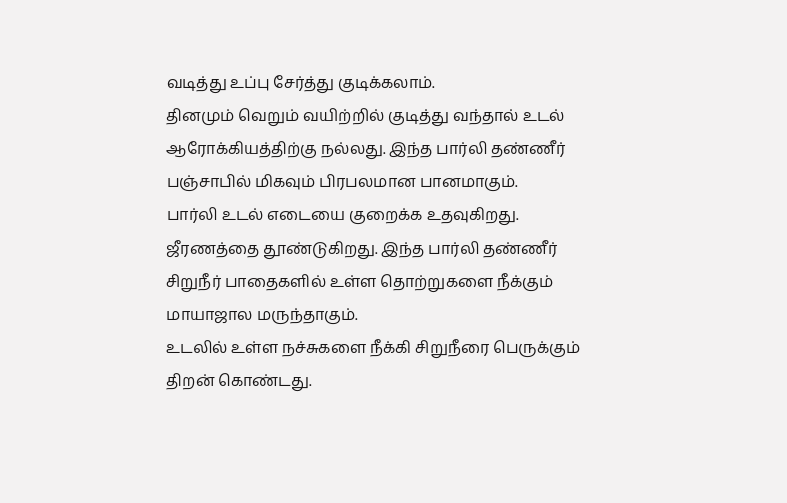வடித்து உப்பு சேர்த்து குடிக்கலாம்.
தினமும் வெறும் வயிற்றில் குடித்து வந்தால் உடல் ஆரோக்கியத்திற்கு நல்லது. இந்த பார்லி தண்ணீர் பஞ்சாபில் மிகவும் பிரபலமான பானமாகும்.
பார்லி உடல் எடையை குறைக்க உதவுகிறது. ஜீரணத்தை தூண்டுகிறது. இந்த பார்லி தண்ணீர் சிறுநீர் பாதைகளில் உள்ள தொற்றுகளை நீக்கும் மாயாஜால மருந்தாகும்.
உடலில் உள்ள நச்சுகளை நீக்கி சிறுநீரை பெருக்கும் திறன் கொண்டது.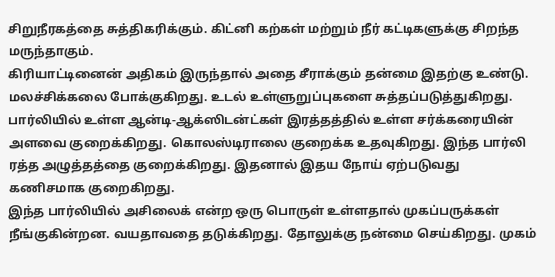சிறுநீரகத்தை சுத்திகரிக்கும். கிட்னி கற்கள் மற்றும் நீர் கட்டிகளுக்கு சிறந்த மருந்தாகும்.
கிரியாட்டினைன் அதிகம் இருந்தால் அதை சீராக்கும் தன்மை இதற்கு உண்டு. மலச்சிக்கலை போக்குகிறது. உடல் உள்ளுறுப்புகளை சுத்தப்படுத்துகிறது.
பார்லியில் உள்ள ஆன்டி-ஆக்ஸிடன்ட்கள் இரத்தத்தில் உள்ள சர்க்கரையின் அளவை குறைக்கிறது. கொலஸ்டிராலை குறைக்க உதவுகிறது. இந்த பார்லி ரத்த அழுத்தத்தை குறைக்கிறது. இதனால் இதய நோய் ஏற்படுவது கணிசமாக குறைகிறது.
இந்த பார்லியில் அசிலைக் என்ற ஒரு பொருள் உள்ளதால் முகப்பருக்கள் நீங்குகின்றன. வயதாவதை தடுக்கிறது. தோலுக்கு நன்மை செய்கிறது. முகம்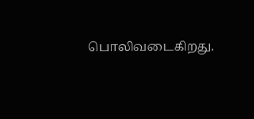பொலிவடைகிறது.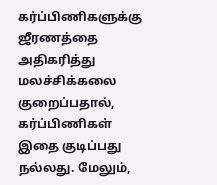கர்ப்பிணிகளுக்கு ஜீரணத்தை அதிகரித்து மலச்சிக்கலை குறைப்பதால், கர்ப்பிணிகள் இதை குடிப்பது நல்லது. மேலும்,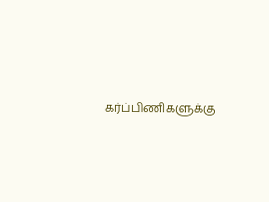கர்ப்பிணிகளுக்கு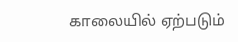காலையில் ஏற்படும்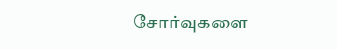சோர்வுகளை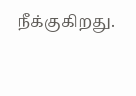நீக்குகிறது.